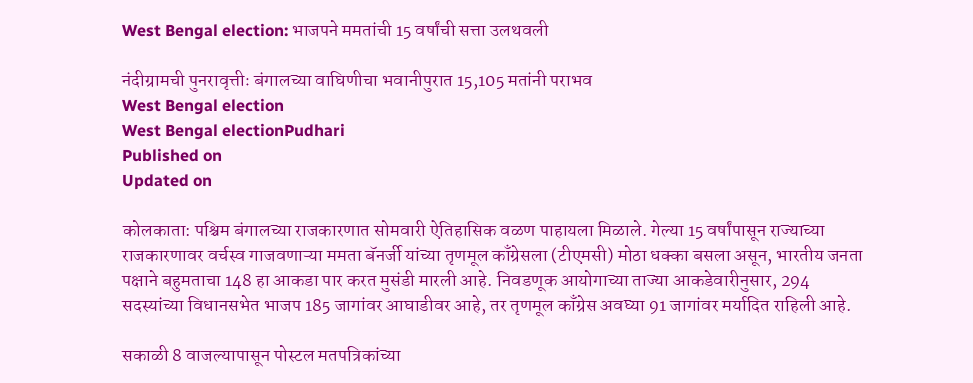West Bengal election: भाजपने ममतांची 15 वर्षांची सत्ता उलथवली

नंदीग्रामची पुनरावृत्तीः बंगालच्या वाघिणीचा भवानीपुरात 15,105 मतांनी पराभव
West Bengal election
West Bengal electionPudhari
Published on
Updated on

कोलकाता: पश्चिम बंगालच्या राजकारणात सोमवारी ऐतिहासिक वळण पाहायला मिळाले. गेल्या 15 वर्षांपासून राज्याच्या राजकारणावर वर्चस्व गाजवणाऱ्या ममता बॅनर्जी यांच्या तृणमूल काँग्रेसला (टीएमसी) मोठा धक्का बसला असून, भारतीय जनता पक्षाने बहुमताचा 148 हा आकडा पार करत मुसंडी मारली आहे. निवडणूक आयोगाच्या ताज्या आकडेवारीनुसार, 294 सदस्यांच्या विधानसभेत भाजप 185 जागांवर आघाडीवर आहे, तर तृणमूल काँग्रेस अवघ्या 91 जागांवर मर्यादित राहिली आहे.

सकाळी 8 वाजल्यापासून पोस्टल मतपत्रिकांच्या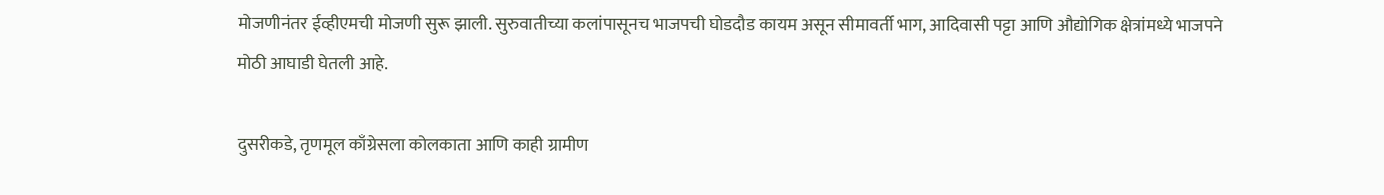मोजणीनंतर ईव्हीएमची मोजणी सुरू झाली. सुरुवातीच्या कलांपासूनच भाजपची घोडदौड कायम असून सीमावर्ती भाग, आदिवासी पट्टा आणि औद्योगिक क्षेत्रांमध्ये भाजपने मोठी आघाडी घेतली आहे.

दुसरीकडे, तृणमूल काँग्रेसला कोलकाता आणि काही ग्रामीण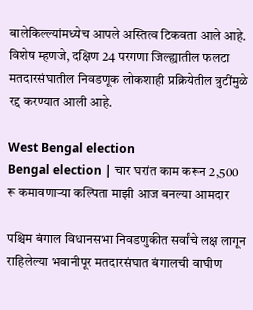बालेकिल्ल्यांमध्येच आपले अस्तित्व टिकवता आले आहे. विशेष म्हणजे, दक्षिण 24 परगणा जिल्ह्यातील फलटा मतदारसंघातील निवडणूक लोकशाही प्रक्रियेतील त्रुटींमुळे रद्द करण्यात आली आहे.

West Bengal election
Bengal election | चार घरांत काम करून 2,500 रू कमावणाऱ्या कल्पिता माझी आज बनल्या आमदार

पश्चिम बंगाल विधानसभा निवडणुकीत सर्वांचे लक्ष लागून राहिलेल्या भवानीपूर मतदारसंघात बंगालची वाघीण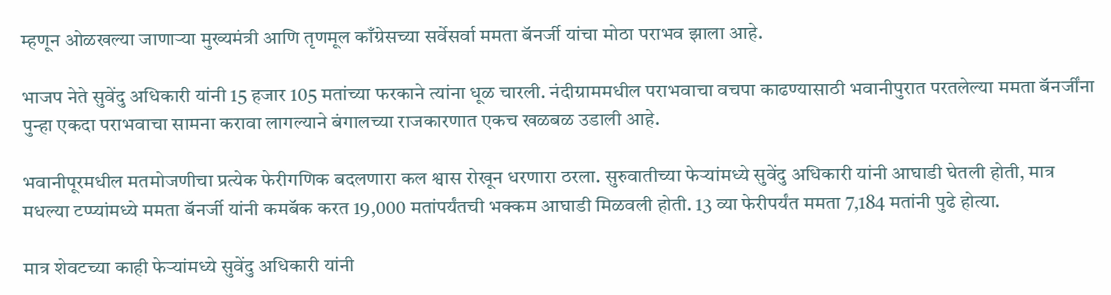म्हणून ओळखल्या जाणाऱ्या मुख्यमंत्री आणि तृणमूल काँग्रेसच्या सर्वेसर्वा ममता बॅनर्जी यांचा मोठा पराभव झाला आहे.

भाजप नेते सुवेंदु अधिकारी यांनी 15 हजार 105 मतांच्या फरकाने त्यांना धूळ चारली. नंदीग्राममधील पराभवाचा वचपा काढण्यासाठी भवानीपुरात परतलेल्या ममता बॅनर्जींना पुन्हा एकदा पराभवाचा सामना करावा लागल्याने बंगालच्या राजकारणात एकच खळबळ उडाली आहे.

भवानीपूरमधील मतमोजणीचा प्रत्येक फेरीगणिक बदलणारा कल श्वास रोखून धरणारा ठरला. सुरुवातीच्या फेऱ्यांमध्ये सुवेंदु अधिकारी यांनी आघाडी घेतली होती, मात्र मधल्या टप्प्यांमध्ये ममता बॅनर्जी यांनी कमबॅक करत 19,000 मतांपर्यंतची भक्कम आघाडी मिळवली होती. 13 व्या फेरीपर्यंत ममता 7,184 मतांनी पुढे होत्या.

मात्र शेवटच्या काही फेऱ्यांमध्ये सुवेंदु अधिकारी यांनी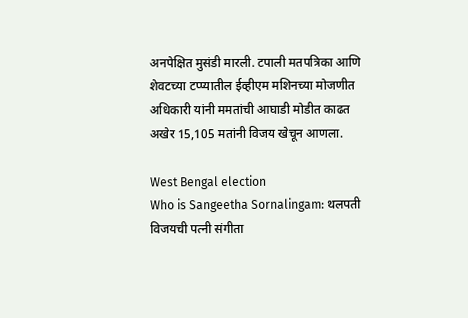अनपेक्षित मुसंडी मारली. टपाली मतपत्रिका आणि शेवटच्या टप्प्यातील ईव्हीएम मशिनच्या मोजणीत अधिकारी यांनी ममतांची आघाडी मोडीत काढत अखेर 15,105 मतांनी विजय खेचून आणला.

West Bengal election
Who is Sangeetha Sornalingam: थलपती विजयची पत्नी संगीता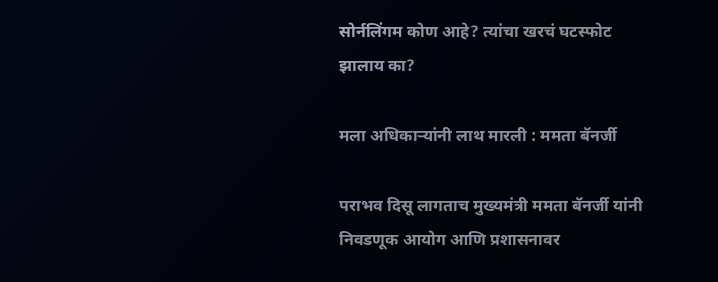सोर्नलिंगम कोण आहे? त्यांचा खरचं घटस्फोट झालाय का?

मला अधिकाऱ्यांनी लाथ मारली : ममता बॅनर्जी

पराभव दिसू लागताच मुख्यमंत्री ममता बॅनर्जी यांनी निवडणूक आयोग आणि प्रशासनावर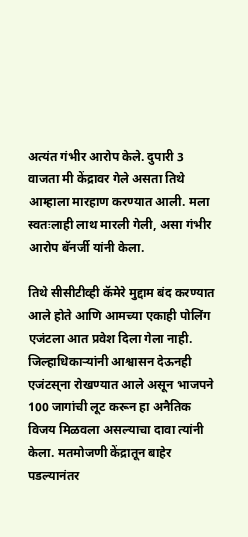अत्यंत गंभीर आरोप केले. दुपारी 3 वाजता मी केंद्रावर गेले असता तिथे आम्हाला मारहाण करण्यात आली. मला स्वतःलाही लाथ मारली गेली, असा गंभीर आरोप बॅनर्जी यांनी केला.

तिथे सीसीटीव्ही कॅमेरे मुद्दाम बंद करण्यात आले होते आणि आमच्या एकाही पोलिंग एजंटला आत प्रवेश दिला गेला नाही. जिल्हाधिकाऱ्यांनी आश्वासन देऊनही एजंटस्‌‍ना रोखण्यात आले असून भाजपने 100 जागांची लूट करून हा अनैतिक विजय मिळवला असल्याचा दावा त्यांनी केला. मतमोजणी केंद्रातून बाहेर पडल्यानंतर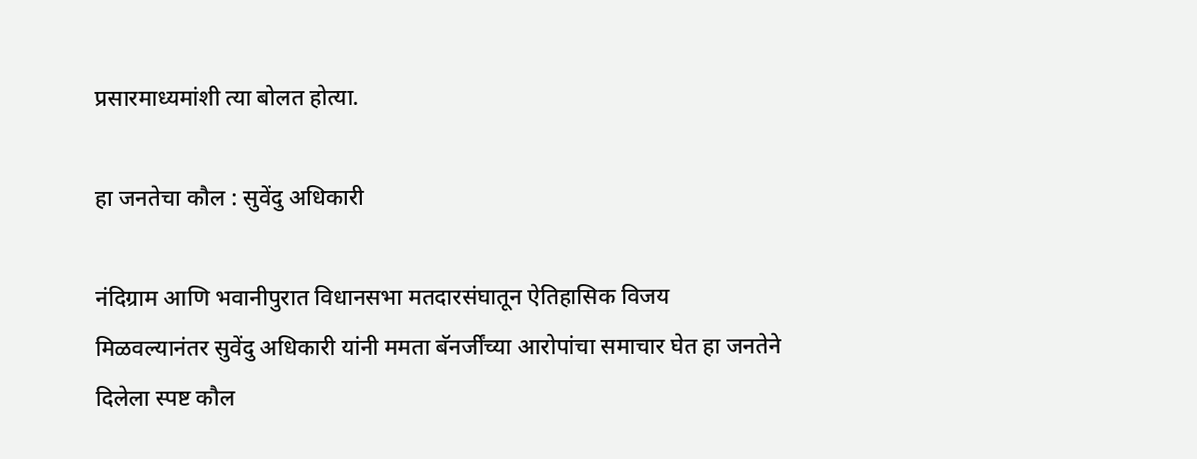प्रसारमाध्यमांशी त्या बोलत होत्या.

हा जनतेचा कौल : सुवेंदु अधिकारी

नंदिग्राम आणि भवानीपुरात विधानसभा मतदारसंघातून ऐतिहासिक विजय मिळवल्यानंतर सुवेंदु अधिकारी यांनी ममता बॅनर्जींच्या आरोपांचा समाचार घेत हा जनतेने दिलेला स्पष्ट कौल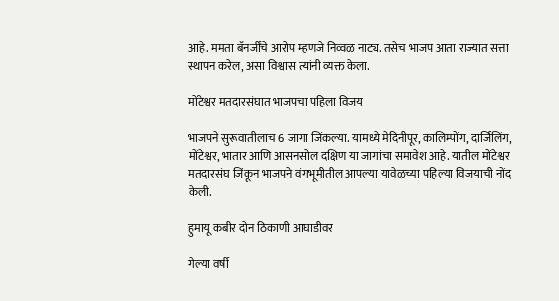आहे. ममता बॅनर्जींचे आरोप म्हणजे निव्वळ नाट्य. तसेच भाजप आता राज्यात सत्ता स्थापन करेल, असा विश्वास त्यांनी व्यक्त केला.

मोंटेश्वर मतदारसंघात भाजपचा पहिला विजय

भाजपने सुरूवातीलाच 6 जागा जिंकल्या. यामध्ये मेदिनीपूर, कालिम्पोंग, दार्जिलिंग, मोंटेश्वर, भातार आणि आसनसोल दक्षिण या जागांचा समावेश आहे. यातील मोंटेश्वर मतदारसंघ जिंकून भाजपने वंगभूमीतील आपल्या यावेळच्या पहिल्या विजयाची नोंद केली.

हुमायू कबीर दोन ठिकाणी आघाडीवर

गेल्या वर्षी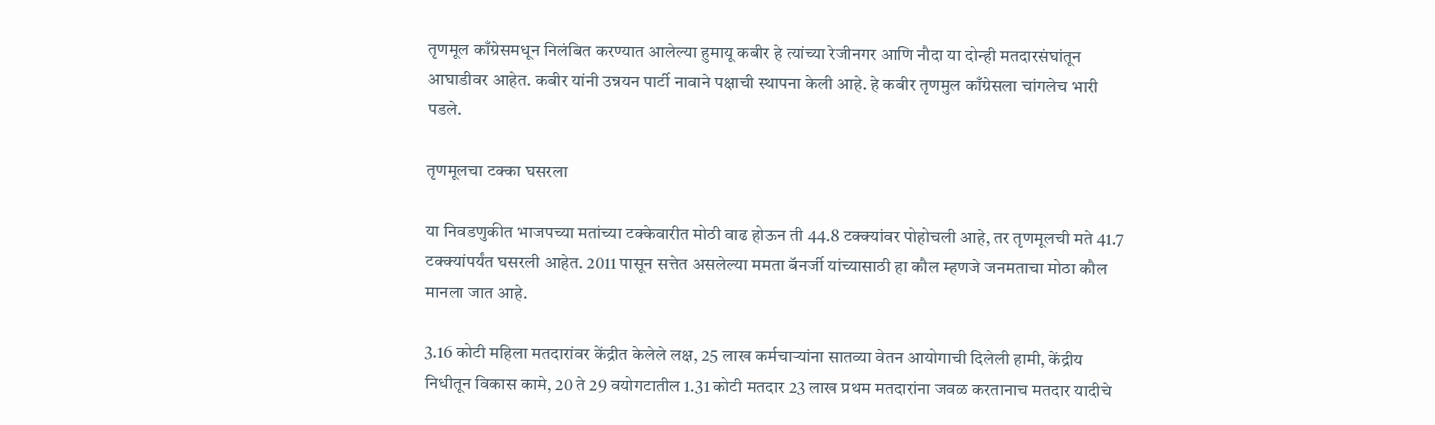तृणमूल काँग्रेसमधून निलंबित करण्यात आलेल्या हुमायू कबीर हे त्यांच्या रेजीनगर आणि नौदा या दोन्ही मतदारसंघांतून आघाडीवर आहेत. कबीर यांनी उन्नयन पार्टी नावाने पक्षाची स्थापना केली आहे. हे कबीर तृणमुल काँग्रेसला चांगलेच भारी पडले.

तृणमूलचा टक्का घसरला

या निवडणुकीत भाजपच्या मतांच्या टक्केवारीत मोठी वाढ होऊन ती 44.8 टक्क्यांवर पोहोचली आहे, तर तृणमूलची मते 41.7 टक्क्यांपर्यंत घसरली आहेत. 2011 पासून सत्तेत असलेल्या ममता बॅनर्जी यांच्यासाठी हा कौल म्हणजे जनमताचा मोठा कौल मानला जात आहे.

3.16 कोटी महिला मतदारांवर केंद्रीत केलेले लक्ष, 25 लाख कर्मचाऱ्यांना सातव्या वेतन आयोगाची दिलेली हामी, केंद्रीय निधीतून विकास कामे, 20 ते 29 वयोगटातील 1.31 कोटी मतदार 23 लाख प्रथम मतदारांना जवळ करतानाच मतदार यादीचे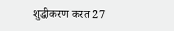शुद्धीकरण करत 27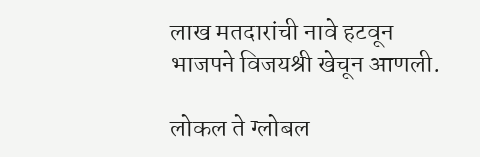लाख मतदारांची नावे हटवून भाजपने विजयश्री खेचून आणली.

लोकल ते ग्लोबल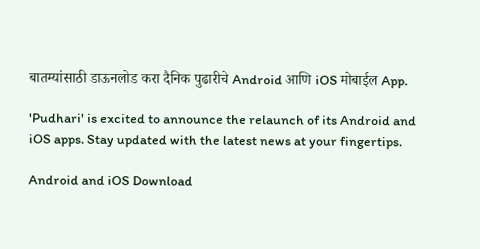बातम्यांसाठी डाऊनलोड करा दैनिक पुढारीचे Android आणि iOS मोबाईल App.

'Pudhari' is excited to announce the relaunch of its Android and iOS apps. Stay updated with the latest news at your fingertips.

Android and iOS Download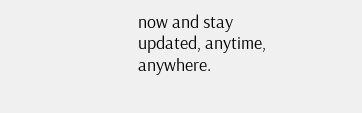now and stay updated, anytime, anywhere.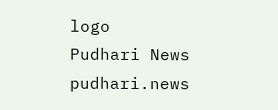logo
Pudhari News
pudhari.news